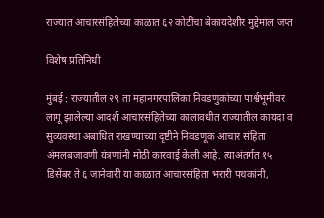राज्यात आचारसंहितेच्या काळात ६२ कोटींचा बेकायदेशीर मुद्देमाल जप्त

विशेष प्रतिनिधी

मुंबई : राज्यातील २९ ता महानगरपालिका निवडणुकांच्या पार्श्वभूमीवर लागू झालेल्या आदर्श आचारसंहितेच्या कालावधीत राज्यातील कायदा व सुव्यवस्था अबाधित राखण्याच्या दृष्टीने निवडणूक आचार संहिता अंमलबजावणी यंत्रणांनी मोठी कारवाई केली आहे. त्याअंतर्गत १५ डिसेंबर ते ६ जानेवारी या काळात आचारसंहिता भरारी पथकांनी,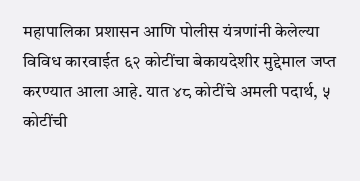महापालिका प्रशासन आणि पोलीस यंत्रणांनी केलेल्या विविध कारवाईत ६२ कोटींचा बेकायदेशीर मुद्देमाल जप्त करण्यात आला आहे. यात ४८ कोटींचे अमली पदार्थ, ५ कोटींची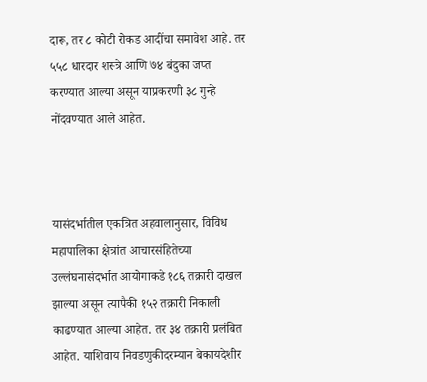दारू, तर ८ कोटी रोकड आदींचा समावेश आहे. तर ५५८ धारदार शस्त्रे आणि ७४ बंदुका जप्त करण्यात आल्या असून याप्रकरणी ३८ गुन्हे नोंदवण्यात आले आहेत.



यासंदर्भातील एकत्रित अहवालानुसार, विविध महापालिका क्षेत्रांत आचारसंहितेच्या उल्लंघनासंदर्भात आयोगाकडे १८६ तक्रारी दाखल झाल्या असून त्यापैकी १५२ तक्रारी निकाली काढण्यात आल्या आहेत. तर ३४ तक्रारी प्रलंबित आहेत. याशिवाय निवडणुकीदरम्यान बेकायदेशीर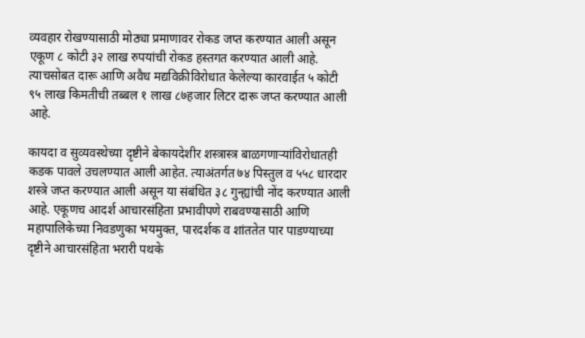व्यवहार रोखण्यासाठी मोठ्या प्रमाणावर रोकड जप्त करण्यात आली असून एकूण ८ कोटी ३२ लाख रुपयांची रोकड हस्तगत करण्यात आली आहे. त्याचसोबत दारू आणि अवैध मद्यविक्रीविरोधात केलेल्या कारवाईत ५ कोटी ९५ लाख किमतीची तब्बल १ लाख ८७हजार लिटर दारू जप्त करण्यात आली आहे.

कायदा व सुव्यवस्थेच्या दृष्टीने बेकायदेशीर शस्त्रास्त्र बाळगणाऱ्यांविरोधातही कडक पावले उचलण्यात आली आहेत. त्याअंतर्गत ७४ पिस्तुल व ५५८ धारदार शस्त्रे जप्त करण्यात आली असून या संबंधित ३८ गुन्ह्यांची नोंद करण्यात आली आहे. एकूणच आदर्श आचारसंहिता प्रभावीपणे राबवण्यासाठी आणि महापालिकेच्या निवडणुका भयमुक्त, पारदर्शक व शांततेत पार पाडण्याच्या दृष्टीने आचारसंहिता भरारी पथके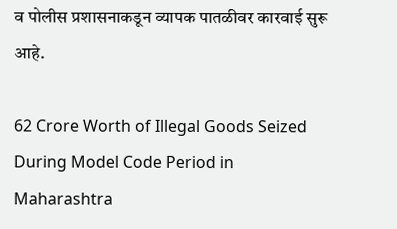व पोलीस प्रशासनाकडून व्यापक पातळीवर कारवाई सुरू आहे.

62 Crore Worth of Illegal Goods Seized During Model Code Period in Maharashtra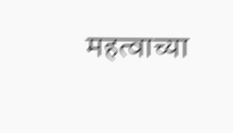महत्वाच्या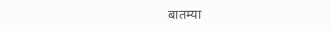बातम्या